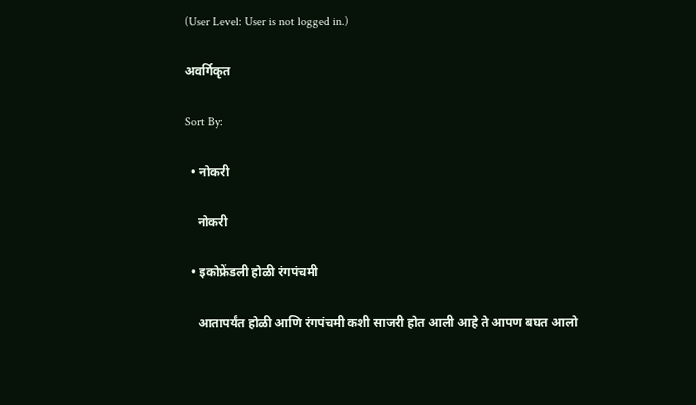(User Level: User is not logged in.)

अवर्गिकृत

Sort By:

  • नोकरी

    नोकरी

  • इकोफ्रेंडली होळी रंगपंचमी

    आतापर्यंत होळी आणि रंगपंचमी कशी साजरी होत आली आहे ते आपण बघत आलो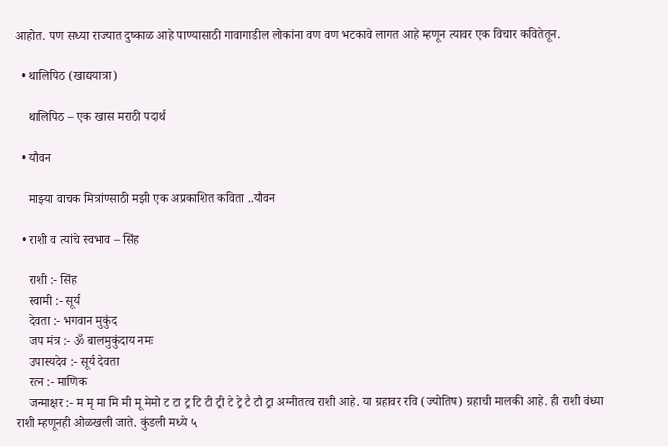आहोत. पण सध्या राज्यात दुष्काळ आहे पाण्यासाठी गावागाडील लोकांना वण वण भटकावे लागत आहे म्हणून त्यावर एक विचार कवितेतून.

  • थालिपिठ (खाद्ययात्रा)

    थालिपिठ – एक खास मराठी पदार्थ

  • यौवन

    माझ्या वाचक मित्रांण्साठी मझी एक अप्रकाशित कविता ..यौवन

  • राशी व त्यांचे स्वभाव – सिंह

    राशी :- सिंह
    स्वामी :- सूर्य
    देवता :- भगवान मुकुंद
    जप मंत्र :- ॐ बालमुकुंदाय नमः
    उपास्यदेव :- सूर्य देवता
    रत्न :- माणिक
    जन्माक्षर :- म मृ मा मि मी मू मेमो ट टा ट्र टि टी ट्री टे ट्रे टै टौ ट्रा अग्नीतत्व राशी आहे. या ग्रहावर रवि (ज्योतिष) ग्रहाची मालकी आहे. ही राशी वंध्या राशी म्हणूनही ओळखली जाते. कुंडली मध्ये ५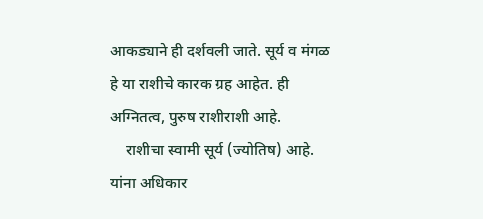आकड्याने ही दर्शवली जाते. सूर्य व मंगळ हे या राशीचे कारक ग्रह आहेत. ही अग्नितत्व, पुरुष राशीराशी आहे.
    राशीचा स्वामी सूर्य (ज्योतिष) आहे. यांना अधिकार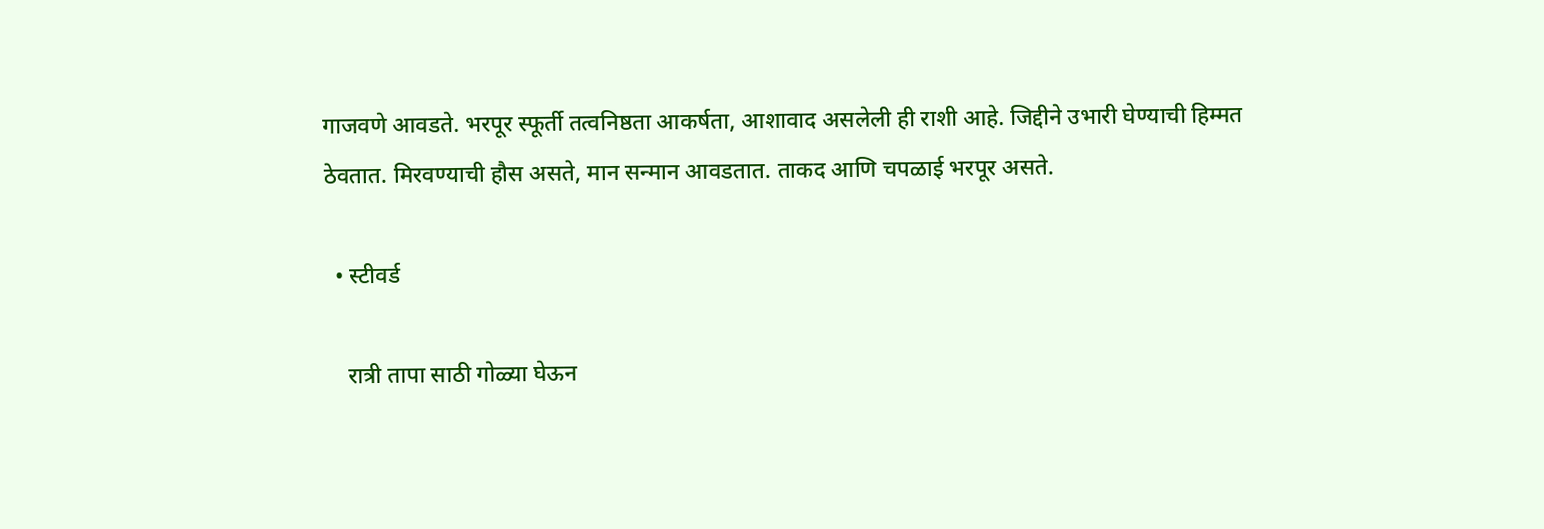गाजवणे आवडते. भरपूर स्फूर्ती तत्वनिष्ठता आकर्षता, आशावाद असलेली ही राशी आहे. जिद्दीने उभारी घेण्याची हिम्मत ठेवतात. मिरवण्याची हौस असते, मान सन्मान आवडतात. ताकद आणि चपळाई भरपूर असते.

  • स्टीवर्ड

    रात्री तापा साठी गोळ्या घेऊन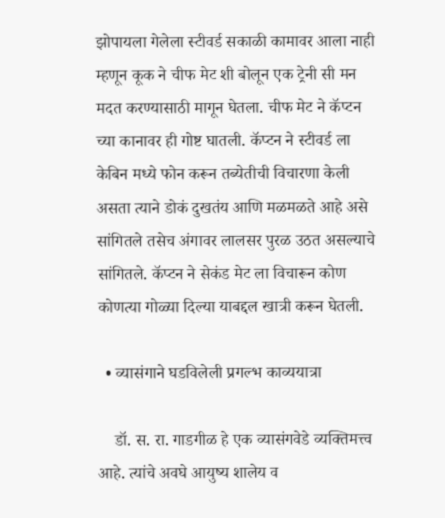झोपायला गेलेला स्टीवर्ड सकाळी कामावर आला नाही म्हणून कूक ने चीफ मेट शी बोलून एक ट्रेनी सी मन मदत करण्यासाठी मागून घेतला. चीफ मेट ने कॅप्टन च्या कानावर ही गोष्ट घातली. कॅप्टन ने स्टीवर्ड ला केबिन मध्ये फोन करून तब्येतीची विचारणा केली असता त्याने डोकं दुखतंय आणि मळमळते आहे असे सांगितले तसेच अंगावर लालसर पुरळ उठत असल्याचे सांगितले. कॅप्टन ने सेकंड मेट ला विचारून कोण कोणत्या गोळ्या दिल्या याबद्दल खात्री करून घेतली.

  • व्यासंगाने घडविलेली प्रगल्भ काव्ययात्रा

    डॉ. स. रा. गाडगीळ हे एक व्यासंगवेडे व्यक्तिमत्त्व आहे. त्यांचे अवघे आयुष्य शालेय व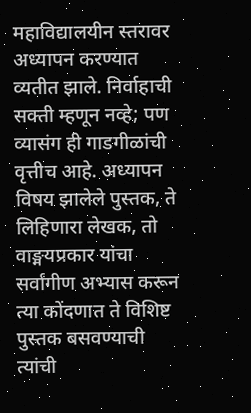महाविद्यालयीन स्तरावर अध्यापन करण्यात व्यतीत झाले. निर्वाहाची सक्ती म्हणून नव्हे; पण व्यासंग ही गाडगीळांची वृत्तीच आहे. अध्यापन विषय झालेले पुस्तक, ते लिहिणारा लेखक, तो वाङ्मयप्रकार यांचा सर्वांगीण अभ्यास करून त्या कोंदणात ते विशिष्ट पुस्तक बसवण्याची त्यांची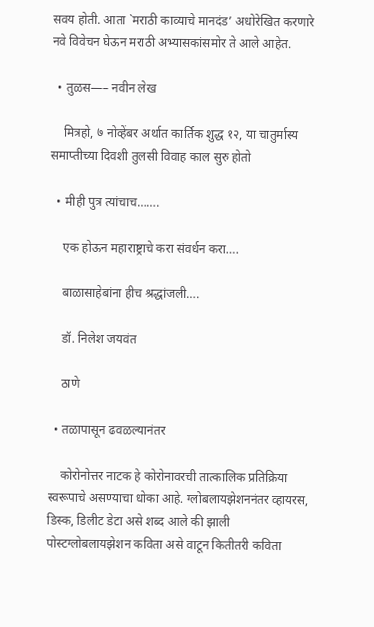सवय होती. आता `मराठी काव्याचे मानदंड’ अधोरेखित करणारे नवे विवेचन घेऊन मराठी अभ्यासकांसमोर ते आले आहेत.

  • तुळस—– नवीन लेख

    मित्रहो, ७ नोव्हेंबर अर्थात कार्तिक शुद्ध १२, या चातुर्मास्य समाप्तीच्या दिवशी तुलसी विवाह काल सुरु होतो

  • मीही पुत्र त्यांचाच…….

    एक होऊन महाराष्ट्राचे करा संवर्धन करा….

    बाळासाहेबांना हीच श्रद्धांजली….

    डॉ. निलेश जयवंत

    ठाणे

  • तळापासून ढवळल्यानंतर

    कोरोनोत्तर नाटक हे कोरोनावरची तात्कालिक प्रतिक्रिया स्वरूपाचे असण्याचा धोका आहे. ग्लोबलायझेशननंतर व्हायरस, डिस्क, डिलीट डेटा असे शब्द आले की झाली पोस्टग्लोबलायझेशन कविता असे वाटून कितीतरी कविता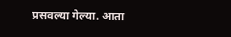प्रसवल्या गेल्या. आता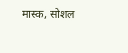मास्क, सोशल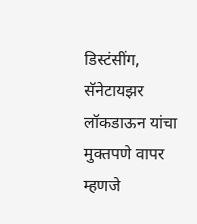डिस्टंसींग, सॅनेटायझर लॉकडाऊन यांचा मुक्तपणे वापर म्हणजे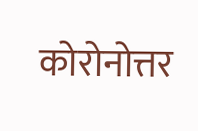कोरोनोत्तर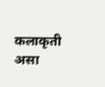कलाकृती असा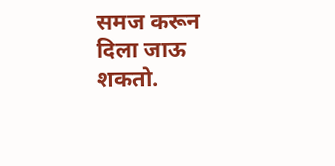समज करून दिला जाऊ शकतो.